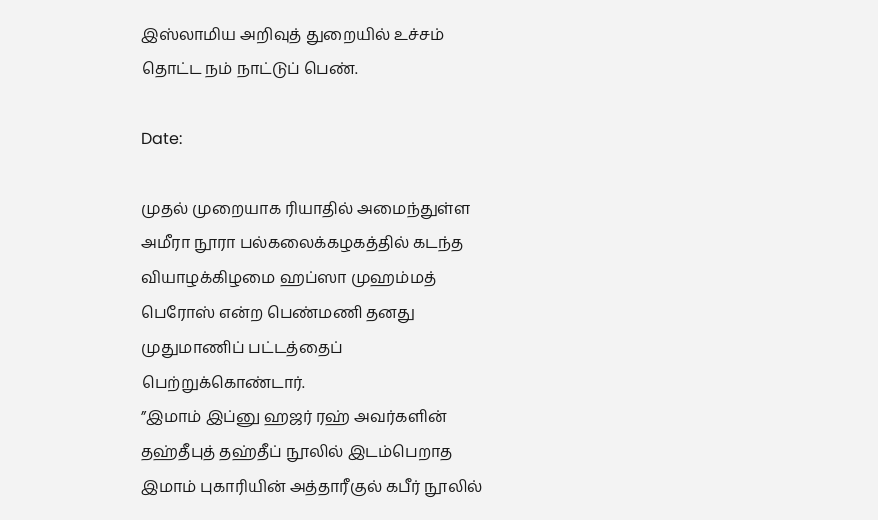இஸ்லாமிய அறிவுத் துறையில் உச்சம் தொட்ட நம் நாட்டுப் பெண்.

Date:

முதல் முறையாக ரியாதில் அமைந்துள்ள அமீரா நூரா பல்கலைக்கழகத்தில் கடந்த வியாழக்கிழமை ஹப்ஸா முஹம்மத் பெரோஸ் என்ற பெண்மணி தனது முதுமாணிப் பட்டத்தைப் பெற்றுக்கொண்டார்.
”இமாம் இப்னு ஹஜர் ரஹ் அவர்களின் தஹ்தீபுத் தஹ்தீப் நூலில் இடம்பெறாத இமாம் புகாரியின் அத்தாரீகுல் கபீர் நூலில்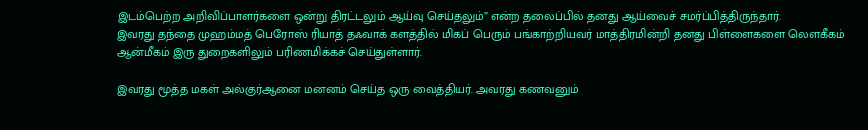இடம்பெற்ற அறிவிப்பாளர்களை ஒன்று திரட்டலும் ஆய்வு செய்தலும்” என்ற தலைப்பில் தனது ஆய்வைச் சமர்ப்பித்திருந்தார்.
இவரது தந்தை முஹம்மத் பெரோஸ் ரியாத் தஃவாக் களத்தில் மிகப் பெரும் பங்காற்றியவர் மாத்திரமின்றி தனது பிள்ளைகளை லௌகீகம் ஆன்மீகம் இரு துறைகளிலும் பரிணமிக்கச் செய்துள்ளார்.

இவரது மூத்த மகள் அல்குர்ஆனை மனனம் செய்த ஒரு வைத்தியர். அவரது கணவனும்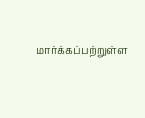மார்க்கப்பற்றுள்ள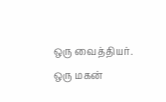ஒரு வைத்தியர். ஒரு மகன்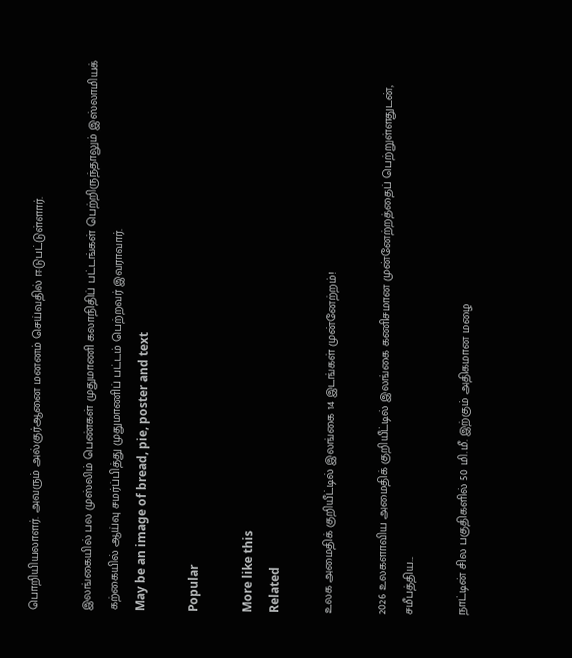பொறியியலாளர். அவரும் அல்குர்ஆனை மனனம் செய்வதில் ஈடுபட்டுள்ளார்.

இலங்கையில் பல முஸ்லிம் பெண்கள் முதுமாணி கலாநிதிப் பட்டங்கள் பெற்றிருந்தாலும் இஸ்லாமியக் கற்கையில் ஆய்வு சமர்ப்பித்து முதுமாணிப் பட்டம் பெற்றவர் இவராவார்.
May be an image of bread, pie, poster and text

Popular

More like this
Related

உலக அமைதிக் குறியீட்டில் இலங்கை 14 இடங்கள் முன்னேற்றம்!

2026 உலகளாவிய அமைதிக் குறியீட்டில் இலங்கை கணிசமான முன்னேற்றத்தைப் பெற்றுள்ளதுடன், சமீபத்திய...

நாட்டின் சில பகுதிகளில் 50 மி.மீ. இற்கும் அதிகமான மழை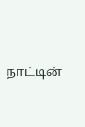நாட்டின்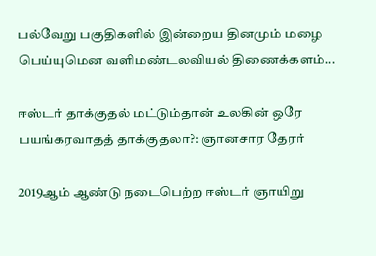பல்வேறு பகுதிகளில் இன்றைய தினமும் மழை பெய்யுமென வளிமண்டலவியல் திணைக்களம்...

ஈஸ்டர் தாக்குதல் மட்டும்தான் உலகின் ஒரே பயங்கரவாதத் தாக்குதலா?: ஞானசார தேரர்

2019ஆம் ஆண்டு நடைபெற்ற ஈஸ்டர் ஞாயிறு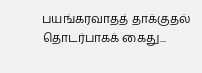பயங்கரவாதத் தாக்குதல் தொடர்பாகக் கைது...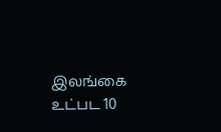இலங்கை உட்பட 10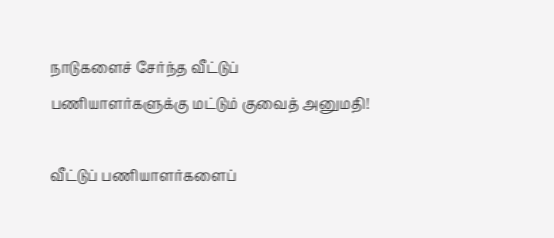நாடுகளைச் சேர்ந்த வீட்டுப் பணியாளர்களுக்கு மட்டும் குவைத் அனுமதி!

வீட்டுப் பணியாளர்களைப்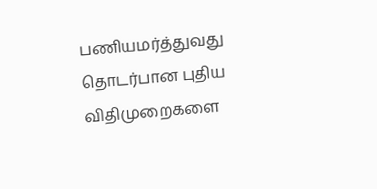பணியமர்த்துவது தொடர்பான புதிய விதிமுறைகளை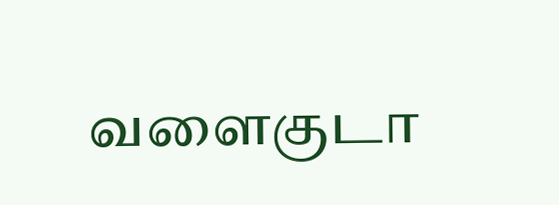வளைகுடா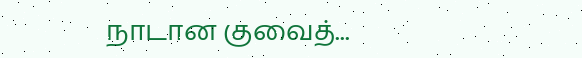நாடான குவைத்...